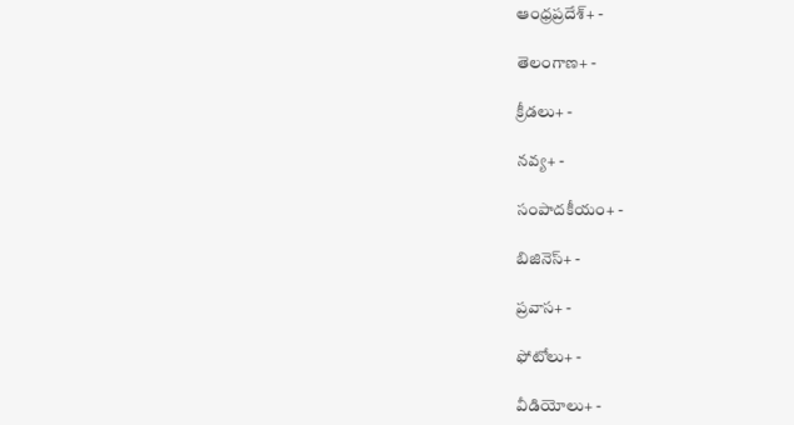ఆంధ్రప్రదేశ్+ -

తెలంగాణ+ -

క్రీడలు+ -

నవ్య+ -

సంపాదకీయం+ -

బిజినెస్+ -

ప్రవాస+ -

ఫోటోలు+ -

వీడియోలు+ -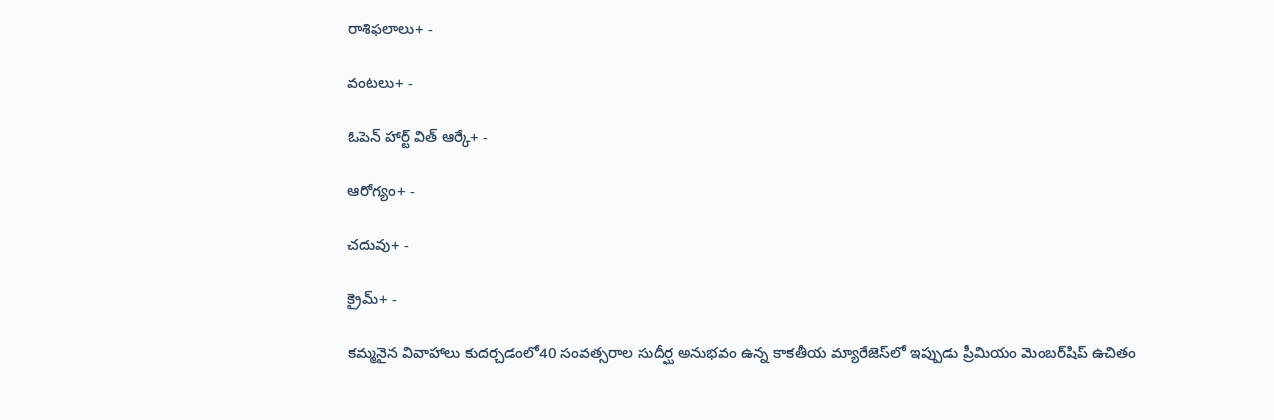రాశిఫలాలు+ -

వంటలు+ -

ఓపెన్ హార్ట్ విత్ ఆర్కే+ -

ఆరోగ్యం+ -

చదువు+ -

క్రైమ్+ -

కమ్మనైన వివాహాలు కుదర్చడంలో40 సంవత్సరాల సుదీర్ఘ అనుభవం ఉన్న కాకతీయ మ్యారేజెస్‌లో ఇప్పుడు ప్రీమియం మెంబర్‌షిప్‌ ఉచితం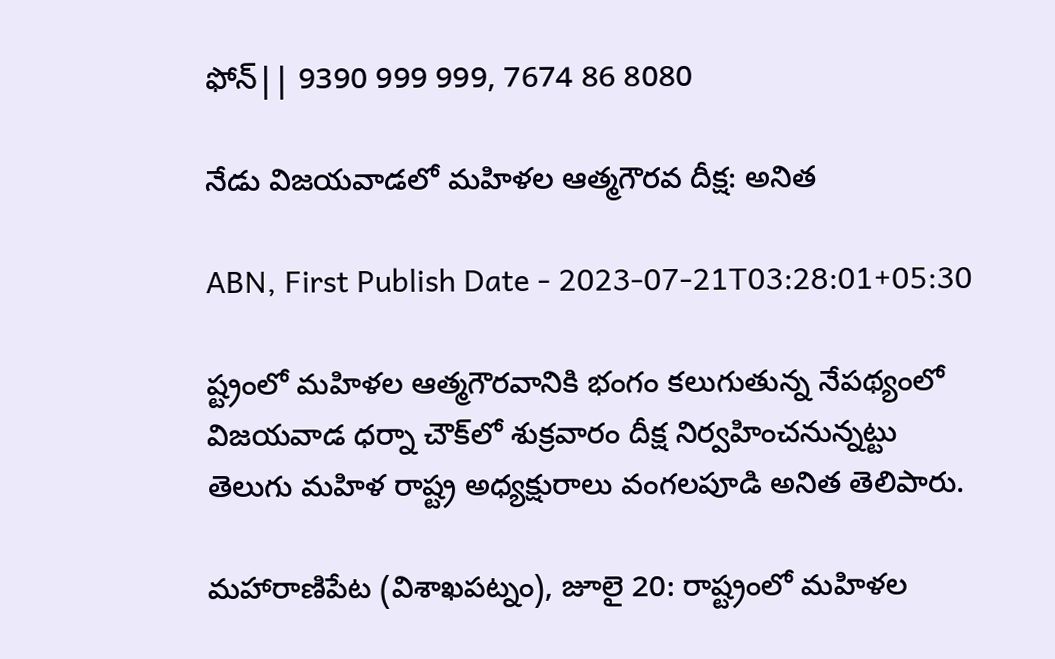ఫోన్|| 9390 999 999, 7674 86 8080

నేడు విజయవాడలో మహిళల ఆత్మగౌరవ దీక్ష: అనిత

ABN, First Publish Date - 2023-07-21T03:28:01+05:30

ష్ట్రంలో మహిళల ఆత్మగౌరవానికి భంగం కలుగుతున్న నేపథ్యంలో విజయవాడ ధర్నా చౌక్‌లో శుక్రవారం దీక్ష నిర్వహించనున్నట్టు తెలుగు మహిళ రాష్ట్ర అధ్యక్షురాలు వంగలపూడి అనిత తెలిపారు.

మహారాణిపేట (విశాఖపట్నం), జూలై 20: రాష్ట్రంలో మహిళల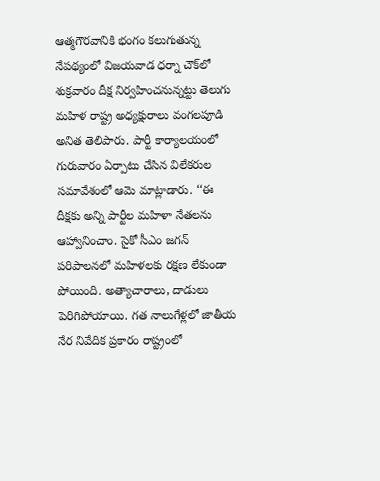ఆత్మగౌరవానికి భంగం కలుగుతున్న నేపథ్యంలో విజయవాడ ధర్నా చౌక్‌లో శుక్రవారం దీక్ష నిర్వహించనున్నట్టు తెలుగు మహిళ రాష్ట్ర అధ్యక్షురాలు వంగలపూడి అనిత తెలిపారు. పార్టీ కార్యాలయంలో గురువారం ఏర్పాటు చేసిన విలేకరుల సమావేశంలో ఆమె మాట్లాడారు. ‘‘ఈ దీక్షకు అన్ని పార్టీల మహిళా నేతలను ఆహ్వానించాం. సైకో సీఎం జగన్‌ పరిపాలనలో మహిళలకు రక్షణ లేకుండా పోయింది. అత్యాచారాలు, దాడులు పెరిగిపోయాయి. గత నాలుగేళ్లలో జాతీయ నేర నివేదిక ప్రకారం రాష్ట్రంలో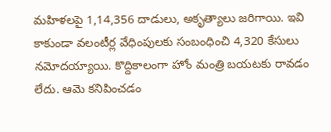మహిళలపై 1,14,356 దాడులు, అకృత్యాలు జరిగాయి. ఇవి కాకుండా వలంటీర్ల వేధింపులకు సంబంధించి 4,320 కేసులు నమోదయ్యాయి. కొద్దికాలంగా హోం మంత్రి బయటకు రావడం లేదు. ఆమె కనిపించడం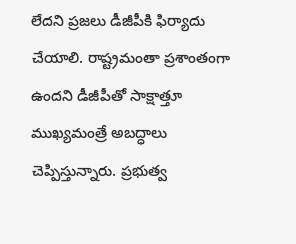లేదని ప్రజలు డీజీపీకి ఫిర్యాదు చేయాలి. రాష్ట్రమంతా ప్రశాంతంగా ఉందని డీజీపీతో సాక్షాత్తూ ముఖ్యమంత్రే అబద్ధాలు చెప్పిస్తున్నారు. ప్రభుత్వ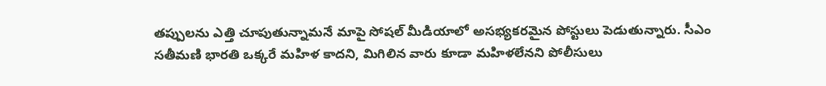తప్పులను ఎత్తి చూపుతున్నామనే మాపై సోషల్‌ మీడియాలో అసభ్యకరమైన పోస్టులు పెడుతున్నారు. సీఎం సతీమణి భారతి ఒక్కరే మహిళ కాదని, మిగిలిన వారు కూడా మహిళలేనని పోలీసులు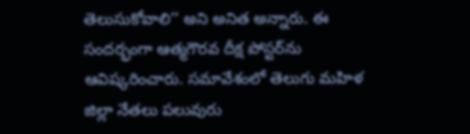తెలుసుకోవాలి’’ అని అనిత అన్నారు. ఈ సందర్భంగా ఆత్మగౌరవ దీక్ష పోస్టర్‌ను ఆవిష్కరించారు. సమావేశంలో తెలుగు మహిళ జిల్లా నేతలు పలువురు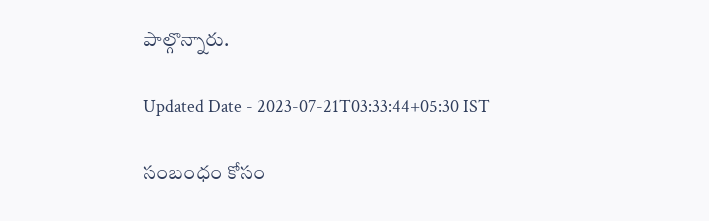పాల్గొన్నారు.

Updated Date - 2023-07-21T03:33:44+05:30 IST

సంబంధం కోసం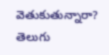వెతుకుతున్నారా? తెలుగు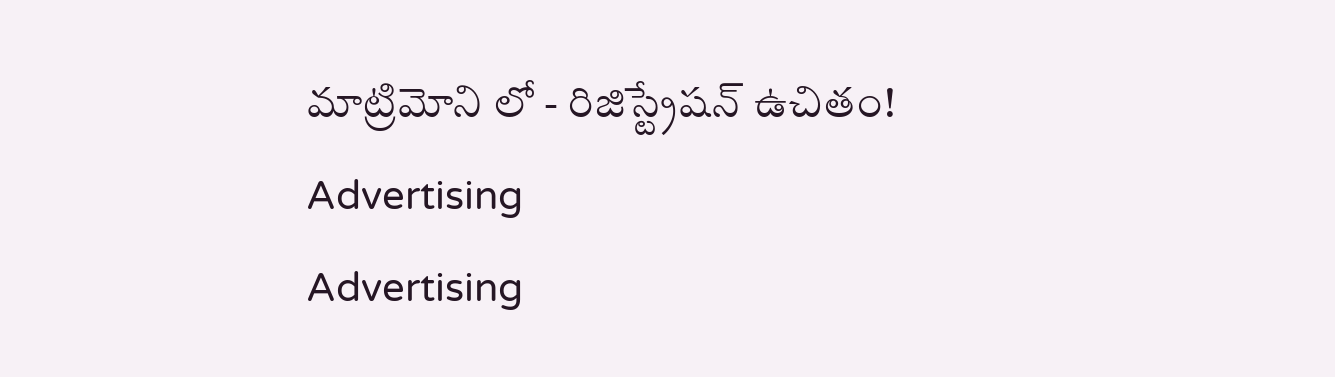మాట్రిమోని లో - రిజిస్ట్రేషన్ ఉచితం!
Advertising
Advertising